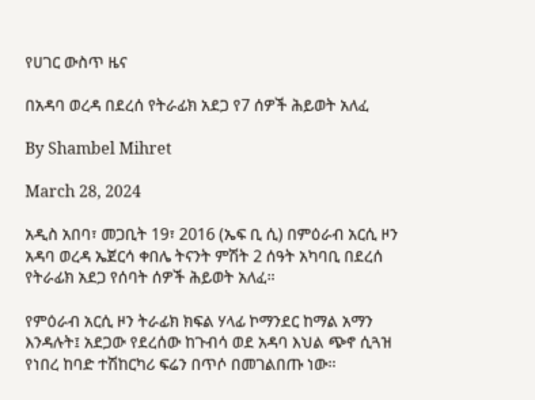የሀገር ውስጥ ዜና

በአዳባ ወረዳ በደረሰ የትራፊክ አደጋ የ7 ሰዎች ሕይወት አለፈ

By Shambel Mihret

March 28, 2024

አዲስ አበባ፣ መጋቢት 19፣ 2016 (ኤፍ ቢ ሲ) በምዕራብ አርሲ ዞን አዳባ ወረዳ ኤጀርሳ ቀበሌ ትናንት ምሽት 2 ሰዓት አካባቢ በደረሰ የትራፊክ አደጋ የሰባት ሰዎች ሕይወት አለፈ።

የምዕራብ አርሲ ዞን ትራፊክ ክፍል ሃላፊ ኮማንደር ከማል አማን እንዳሉት፤ አደጋው የደረሰው ከጉብሳ ወደ አዳባ እህል ጭኖ ሲጓዝ የነበረ ከባድ ተሽከርካሪ ፍሬን በጥሶ በመገልበጡ ነው።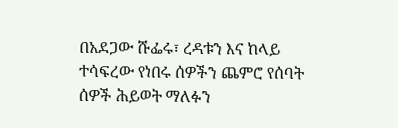በአደጋው ሹፌሩ፣ ረዳቱን እና ከላይ ተሳፍረው የነበሩ ሰዎችን ጨምሮ የሰባት ሰዎች ሕይወት ማለፉን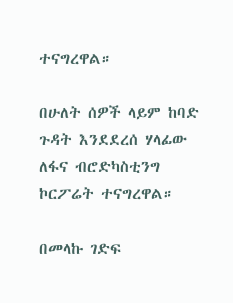ተናግረዋል።

በሁለት ሰዎች ላይም ከባድ ጉዳት እንደደረሰ ሃላፊው ለፋና ብሮድካስቲንግ ኮርፖሬት ተናግረዋል።

በመላኩ ገድፍ